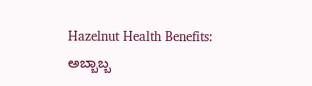Hazelnut Health Benefits: ಅಬ್ಬಾಬ್ಬ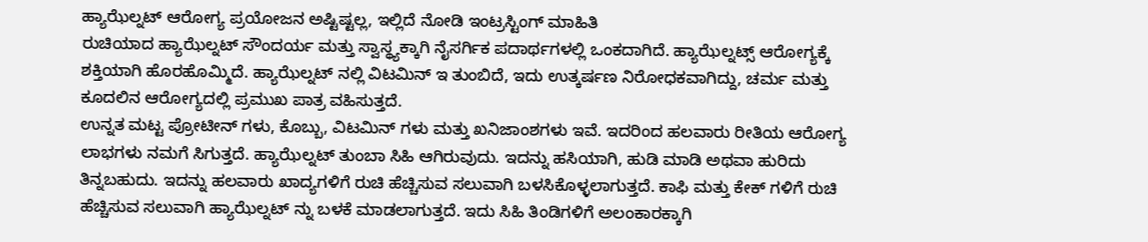ಹ್ಯಾಝೆಲ್ನಟ್ ಆರೋಗ್ಯ ಪ್ರಯೋಜನ ಅಷ್ಟಿಷ್ಟಲ್ಲ, ಇಲ್ಲಿದೆ ನೋಡಿ ಇಂಟ್ರಸ್ಟಿಂಗ್ ಮಾಹಿತಿ
ರುಚಿಯಾದ ಹ್ಯಾಝೆಲ್ನಟ್ ಸೌಂದರ್ಯ ಮತ್ತು ಸ್ವಾಸ್ಥ್ಯಕ್ಕಾಗಿ ನೈಸರ್ಗಿಕ ಪದಾರ್ಥಗಳಲ್ಲಿ ಒಂಕದಾಗಿದೆ. ಹ್ಯಾಝೆಲ್ನಟ್ಸ್ ಆರೋಗ್ಯಕ್ಕೆ ಶಕ್ತಿಯಾಗಿ ಹೊರಹೊಮ್ಮಿದೆ. ಹ್ಯಾಝೆಲ್ನಟ್ ನಲ್ಲಿ ವಿಟಮಿನ್ ಇ ತುಂಬಿದೆ, ಇದು ಉತ್ಕರ್ಷಣ ನಿರೋಧಕವಾಗಿದ್ದು, ಚರ್ಮ ಮತ್ತು ಕೂದಲಿನ ಆರೋಗ್ಯದಲ್ಲಿ ಪ್ರಮುಖ ಪಾತ್ರ ವಹಿಸುತ್ತದೆ.
ಉನ್ನತ ಮಟ್ಟ ಪ್ರೋಟೀನ್ ಗಳು, ಕೊಬ್ಬು, ವಿಟಮಿನ್ ಗಳು ಮತ್ತು ಖನಿಜಾಂಶಗಳು ಇವೆ. ಇದರಿಂದ ಹಲವಾರು ರೀತಿಯ ಆರೋಗ್ಯ ಲಾಭಗಳು ನಮಗೆ ಸಿಗುತ್ತದೆ. ಹ್ಯಾಝೆಲ್ನಟ್ ತುಂಬಾ ಸಿಹಿ ಆಗಿರುವುದು. ಇದನ್ನು ಹಸಿಯಾಗಿ, ಹುಡಿ ಮಾಡಿ ಅಥವಾ ಹುರಿದು ತಿನ್ನಬಹುದು. ಇದನ್ನು ಹಲವಾರು ಖಾದ್ಯಗಳಿಗೆ ರುಚಿ ಹೆಚ್ಚಿಸುವ ಸಲುವಾಗಿ ಬಳಸಿಕೊಳ್ಳಲಾಗುತ್ತದೆ. ಕಾಫಿ ಮತ್ತು ಕೇಕ್ ಗಳಿಗೆ ರುಚಿ ಹೆಚ್ಚಿಸುವ ಸಲುವಾಗಿ ಹ್ಯಾಝೆಲ್ನಟ್ ನ್ನು ಬಳಕೆ ಮಾಡಲಾಗುತ್ತದೆ. ಇದು ಸಿಹಿ ತಿಂಡಿಗಳಿಗೆ ಅಲಂಕಾರಕ್ಕಾಗಿ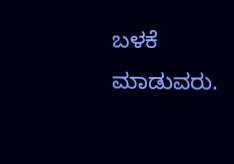ಬಳಕೆ ಮಾಡುವರು.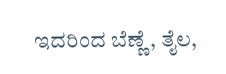ಇದರಿಂದ ಬೆಣ್ಣೆ, ತೈಲ,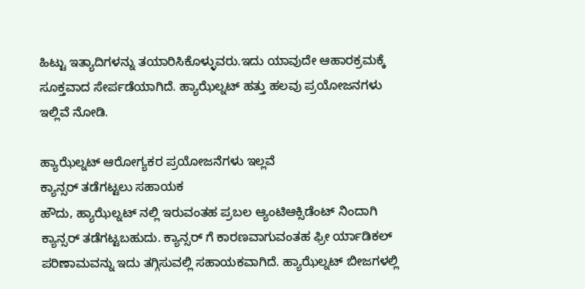ಹಿಟ್ಟು ಇತ್ಯಾದಿಗಳನ್ನು ತಯಾರಿಸಿಕೊಳ್ಳುವರು.ಇದು ಯಾವುದೇ ಆಹಾರಕ್ರಮಕ್ಕೆ ಸೂಕ್ತವಾದ ಸೇರ್ಪಡೆಯಾಗಿದೆ. ಹ್ಯಾಝೆಲ್ನಟ್ ಹತ್ತು ಹಲವು ಪ್ರಯೋಜನಗಳು ಇಲ್ಲಿವೆ ನೋಡಿ.

ಹ್ಯಾಝೆಲ್ನಟ್ ಆರೋಗ್ಯಕರ ಪ್ರಯೋಜನೆಗಳು ಇಲ್ಲವೆ
ಕ್ಯಾನ್ಸರ್ ತಡೆಗಟ್ಟಲು ಸಹಾಯಕ
ಹೌದು, ಹ್ಯಾಝೆಲ್ನಟ್ ನಲ್ಲಿ ಇರುವಂತಹ ಪ್ರಬಲ ಆ್ಯಂಟಿಆಕ್ಸಿಡೆಂಟ್ ನಿಂದಾಗಿ ಕ್ಯಾನ್ಸರ್ ತಡೆಗಟ್ಟಬಹುದು. ಕ್ಯಾನ್ಸರ್ ಗೆ ಕಾರಣವಾಗುವಂತಹ ಫ್ರೀ ರ್ಯಾಡಿಕಲ್ ಪರಿಣಾಮವನ್ನು ಇದು ತಗ್ಗಿಸುವಲ್ಲಿ ಸಹಾಯಕವಾಗಿದೆ. ಹ್ಯಾಝೆಲ್ನಟ್ ಬೀಜಗಳಲ್ಲಿ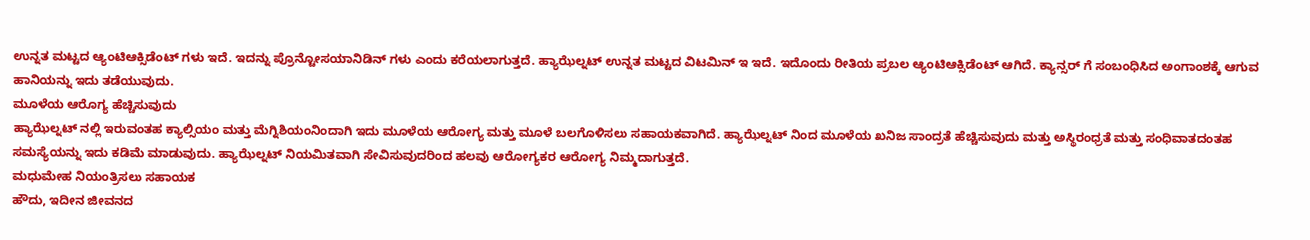ಉನ್ನತ ಮಟ್ಟದ ಆ್ಯಂಟಿಆಕ್ಸಿಡೆಂಟ್ ಗಳು ಇದೆ. ಇದನ್ನು ಪ್ರೊನ್ಟೋಸಯಾನಿಡಿನ್ ಗಳು ಎಂದು ಕರೆಯಲಾಗುತ್ತದೆ. ಹ್ಯಾಝೆಲ್ನಟ್ ಉನ್ನತ ಮಟ್ಟದ ವಿಟಮಿನ್ ಇ ಇದೆ. ಇದೊಂದು ರೀತಿಯ ಪ್ರಬಲ ಆ್ಯಂಟಿಆಕ್ಸಿಡೆಂಟ್ ಆಗಿದೆ. ಕ್ಯಾನ್ಸರ್ ಗೆ ಸಂಬಂಧಿಸಿದ ಅಂಗಾಂಶಕ್ಕೆ ಆಗುವ ಹಾನಿಯನ್ನು ಇದು ತಡೆಯುವುದು.
ಮೂಳೆಯ ಆರೊಗ್ಯ ಹೆಚ್ಚಿಸುವುದು
ಹ್ಯಾಝೆಲ್ನಟ್ ನಲ್ಲಿ ಇರುವಂತಹ ಕ್ಯಾಲ್ಸಿಯಂ ಮತ್ತು ಮೆಗ್ನಿಶಿಯಂನಿಂದಾಗಿ ಇದು ಮೂಳೆಯ ಆರೋಗ್ಯ ಮತ್ತು ಮೂಳೆ ಬಲಗೊಳಿಸಲು ಸಹಾಯಕವಾಗಿದೆ. ಹ್ಯಾಝೆಲ್ನಟ್ ನಿಂದ ಮೂಳೆಯ ಖನಿಜ ಸಾಂದ್ರತೆ ಹೆಚ್ಚಿಸುವುದು ಮತ್ತು ಅಸ್ಥಿರಂಧ್ರತೆ ಮತ್ತು ಸಂಧಿವಾತದಂತಹ ಸಮಸ್ಯೆಯನ್ನು ಇದು ಕಡಿಮೆ ಮಾಡುವುದು. ಹ್ಯಾಝೆಲ್ನಟ್ ನಿಯಮಿತವಾಗಿ ಸೇವಿಸುವುದರಿಂದ ಹಲವು ಆರೋಗ್ಯಕರ ಆರೋಗ್ಯ ನಿಮ್ಮದಾಗುತ್ತದೆ.
ಮಧುಮೇಹ ನಿಯಂತ್ರಿಸಲು ಸಹಾಯಕ
ಹೌದು, ಇದೀನ ಜೀವನದ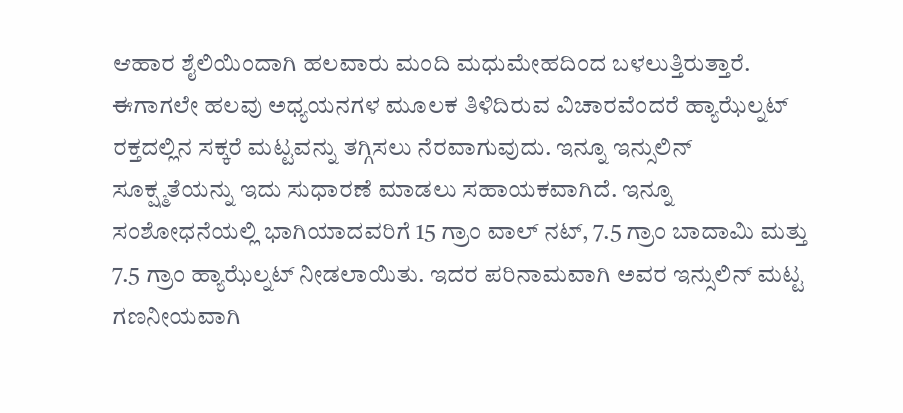ಆಹಾರ ಶೈಲಿಯಿಂದಾಗಿ ಹಲವಾರು ಮಂದಿ ಮಧುಮೇಹದಿಂದ ಬಳಲುತ್ತಿರುತ್ತಾರೆ. ಈಗಾಗಲೇ ಹಲವು ಅಧ್ಯಯನಗಳ ಮೂಲಕ ತಿಳಿದಿರುವ ವಿಚಾರವೆಂದರೆ ಹ್ಯಾಝೆಲ್ನಟ್ ರಕ್ತದಲ್ಲಿನ ಸಕ್ಕರೆ ಮಟ್ಟವನ್ನು ತಗ್ಗಿಸಲು ನೆರವಾಗುವುದು. ಇನ್ನೂ ಇನ್ಸುಲಿನ್ ಸೂಕ್ಷ್ಮತೆಯನ್ನು ಇದು ಸುಧಾರಣೆ ಮಾಡಲು ಸಹಾಯಕವಾಗಿದೆ. ಇನ್ನೂ ಸಂಶೋಧನೆಯಲ್ಲಿ ಭಾಗಿಯಾದವರಿಗೆ 15 ಗ್ರಾಂ ವಾಲ್ ನಟ್, 7.5 ಗ್ರಾಂ ಬಾದಾಮಿ ಮತ್ತು 7.5 ಗ್ರಾಂ ಹ್ಯಾಝೆಲ್ನಟ್ ನೀಡಲಾಯಿತು. ಇದರ ಪರಿನಾಮವಾಗಿ ಅವರ ಇನ್ಸುಲಿನ್ ಮಟ್ಟ ಗಣನೀಯವಾಗಿ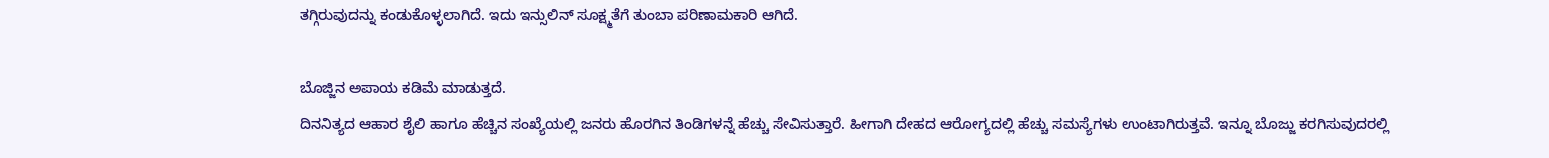ತಗ್ಗಿರುವುದನ್ನು ಕಂಡುಕೊಳ್ಳಲಾಗಿದೆ. ಇದು ಇನ್ಸುಲಿನ್ ಸೂಕ್ಷ್ಮತೆಗೆ ತುಂಬಾ ಪರಿಣಾಮಕಾರಿ ಆಗಿದೆ.

ಬೊಜ್ಜಿನ ಅಪಾಯ ಕಡಿಮೆ ಮಾಡುತ್ತದೆ.
ದಿನನಿತ್ಯದ ಆಹಾರ ಶೈಲಿ ಹಾಗೂ ಹೆಚ್ಚಿನ ಸಂಖ್ಯೆಯಲ್ಲಿ ಜನರು ಹೊರಗಿನ ತಿಂಡಿಗಳನ್ನೆ ಹೆಚ್ಚು ಸೇವಿಸುತ್ತಾರೆ. ಹೀಗಾಗಿ ದೇಹದ ಆರೋಗ್ಯದಲ್ಲಿ ಹೆಚ್ಚು ಸಮಸ್ಯೆಗಳು ಉಂಟಾಗಿರುತ್ತವೆ. ಇನ್ನೂ ಬೊಜ್ಜು ಕರಗಿಸುವುದರಲ್ಲಿ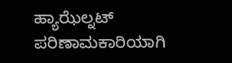ಹ್ಯಾಝೆಲ್ನಟ್ ಪರಿಣಾಮಕಾರಿಯಾಗಿ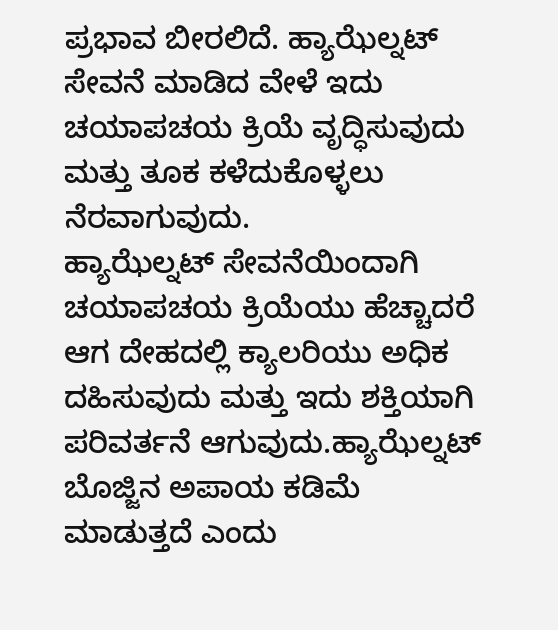ಪ್ರಭಾವ ಬೀರಲಿದೆ. ಹ್ಯಾಝೆಲ್ನಟ್ ಸೇವನೆ ಮಾಡಿದ ವೇಳೆ ಇದು ಚಯಾಪಚಯ ಕ್ರಿಯೆ ವೃದ್ಧಿಸುವುದು ಮತ್ತು ತೂಕ ಕಳೆದುಕೊಳ್ಳಲು ನೆರವಾಗುವುದು.
ಹ್ಯಾಝೆಲ್ನಟ್ ಸೇವನೆಯಿಂದಾಗಿ ಚಯಾಪಚಯ ಕ್ರಿಯೆಯು ಹೆಚ್ಚಾದರೆ ಆಗ ದೇಹದಲ್ಲಿ ಕ್ಯಾಲರಿಯು ಅಧಿಕ ದಹಿಸುವುದು ಮತ್ತು ಇದು ಶಕ್ತಿಯಾಗಿ ಪರಿವರ್ತನೆ ಆಗುವುದು.ಹ್ಯಾಝೆಲ್ನಟ್ ಬೊಜ್ಜಿನ ಅಪಾಯ ಕಡಿಮೆ ಮಾಡುತ್ತದೆ ಎಂದು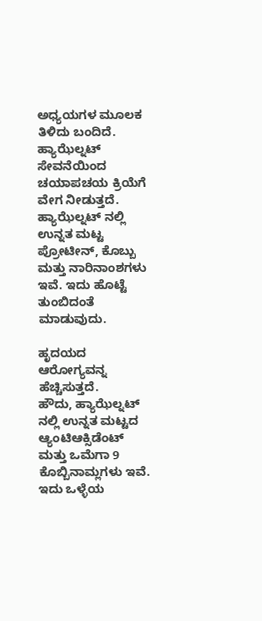ಅಧ್ಯಯಗಳ ಮೂಲಕ ತಿಳಿದು ಬಂದಿದೆ. ಹ್ಯಾಝೆಲ್ನಟ್ ಸೇವನೆಯಿಂದ ಚಯಾಪಚಯ ಕ್ರಿಯೆಗೆ ವೇಗ ನೀಡುತ್ತದೆ. ಹ್ಯಾಝೆಲ್ನಟ್ ನಲ್ಲಿ ಉನ್ನತ ಮಟ್ಟ ಪ್ರೋಟೀನ್, ಕೊಬ್ಬು ಮತ್ತು ನಾರಿನಾಂಶಗಳು ಇವೆ. ಇದು ಹೊಟ್ಟೆ ತುಂಬಿದಂತೆ ಮಾಡುವುದು.

ಹೃದಯದ ಆರೋಗ್ಯವನ್ನ ಹೆಚ್ಚಿಸುತ್ತದೆ.
ಹೌದು, ಹ್ಯಾಝೆಲ್ನಟ್ ನಲ್ಲಿ ಉನ್ನತ ಮಟ್ಟದ ಆ್ಯಂಟಿಆಕ್ಸಿಡೆಂಟ್ ಮತ್ತು ಒಮೆಗಾ 9 ಕೊಬ್ಬಿನಾಮ್ಲಗಳು ಇವೆ. ಇದು ಒಳ್ಳೆಯ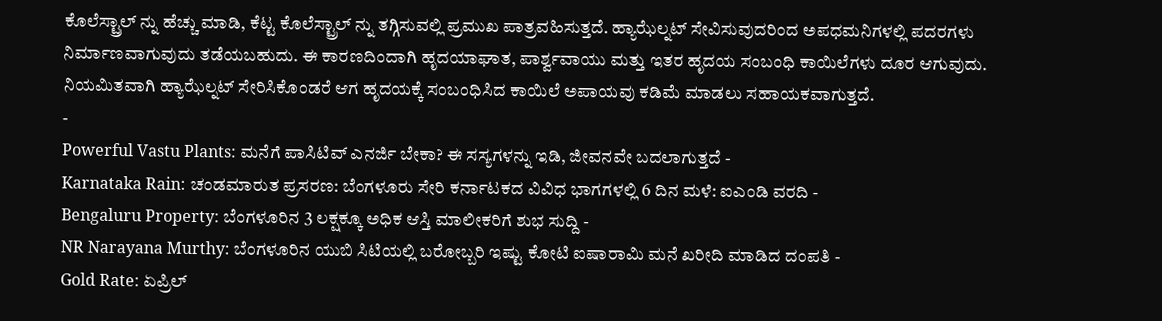ಕೊಲೆಸ್ಟ್ರಾಲ್ ನ್ನು ಹೆಚ್ಚು ಮಾಡಿ, ಕೆಟ್ಟ ಕೊಲೆಸ್ಟ್ರಾಲ್ ನ್ನು ತಗ್ಗಿಸುವಲ್ಲಿ ಪ್ರಮುಖ ಪಾತ್ರವಹಿಸುತ್ತದೆ. ಹ್ಯಾಝೆಲ್ನಟ್ ಸೇವಿಸುವುದರಿಂದ ಅಪಧಮನಿಗಳಲ್ಲಿ ಪದರಗಳು ನಿರ್ಮಾಣವಾಗುವುದು ತಡೆಯಬಹುದು. ಈ ಕಾರಣದಿಂದಾಗಿ ಹೃದಯಾಘಾತ, ಪಾರ್ಶ್ವವಾಯು ಮತ್ತು ಇತರ ಹೃದಯ ಸಂಬಂಧಿ ಕಾಯಿಲೆಗಳು ದೂರ ಆಗುವುದು. ನಿಯಮಿತವಾಗಿ ಹ್ಯಾಝೆಲ್ನಟ್ ಸೇರಿಸಿಕೊಂಡರೆ ಆಗ ಹೃದಯಕ್ಕೆ ಸಂಬಂಧಿಸಿದ ಕಾಯಿಲೆ ಅಪಾಯವು ಕಡಿಮೆ ಮಾಡಲು ಸಹಾಯಕವಾಗುತ್ತದೆ.
-
Powerful Vastu Plants: ಮನೆಗೆ ಪಾಸಿಟಿವ್ ಎನರ್ಜಿ ಬೇಕಾ? ಈ ಸಸ್ಯಗಳನ್ನು ಇಡಿ, ಜೀವನವೇ ಬದಲಾಗುತ್ತದೆ -
Karnataka Rain: ಚಂಡಮಾರುತ ಪ್ರಸರಣ: ಬೆಂಗಳೂರು ಸೇರಿ ಕರ್ನಾಟಕದ ವಿವಿಧ ಭಾಗಗಳಲ್ಲಿ 6 ದಿನ ಮಳೆ: ಐಎಂಡಿ ವರದಿ -
Bengaluru Property: ಬೆಂಗಳೂರಿನ 3 ಲಕ್ಷಕ್ಕೂ ಅಧಿಕ ಆಸ್ತಿ ಮಾಲೀಕರಿಗೆ ಶುಭ ಸುದ್ದಿ -
NR Narayana Murthy: ಬೆಂಗಳೂರಿನ ಯುಬಿ ಸಿಟಿಯಲ್ಲಿ ಬರೋಬ್ಬರಿ ಇಷ್ಟು ಕೋಟಿ ಐಷಾರಾಮಿ ಮನೆ ಖರೀದಿ ಮಾಡಿದ ದಂಪತಿ -
Gold Rate: ಏಪ್ರಿಲ್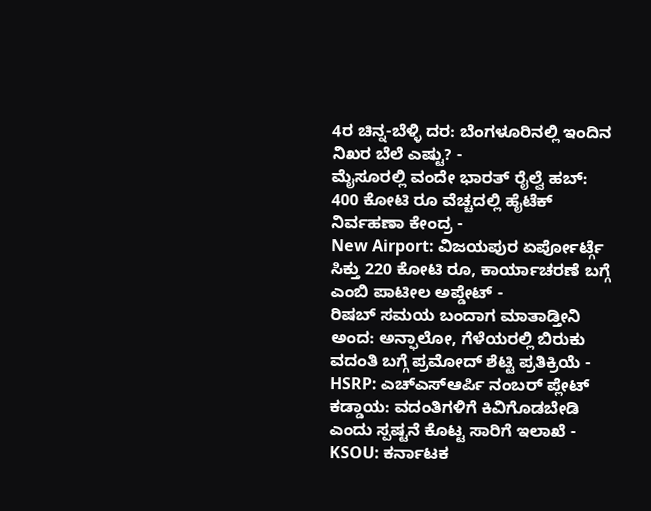4ರ ಚಿನ್ನ-ಬೆಳ್ಳಿ ದರ: ಬೆಂಗಳೂರಿನಲ್ಲಿ ಇಂದಿನ ನಿಖರ ಬೆಲೆ ಎಷ್ಟು? -
ಮೈಸೂರಲ್ಲಿ ವಂದೇ ಭಾರತ್ ರೈಲ್ವೆ ಹಬ್: 400 ಕೋಟಿ ರೂ ವೆಚ್ಚದಲ್ಲಿ ಹೈಟೆಕ್ ನಿರ್ವಹಣಾ ಕೇಂದ್ರ -
New Airport: ವಿಜಯಪುರ ಏರ್ಪೋರ್ಟ್ಗೆ ಸಿಕ್ತು 220 ಕೋಟಿ ರೂ, ಕಾರ್ಯಾಚರಣೆ ಬಗ್ಗೆ ಎಂಬಿ ಪಾಟೀಲ ಅಪ್ಡೇಟ್ -
ರಿಷಬ್ ಸಮಯ ಬಂದಾಗ ಮಾತಾಡ್ತೀನಿ ಅಂದ: ಅನ್ಫಾಲೋ, ಗೆಳೆಯರಲ್ಲಿ ಬಿರುಕು ವದಂತಿ ಬಗ್ಗೆ ಪ್ರಮೋದ್ ಶೆಟ್ಟಿ ಪ್ರತಿಕ್ರಿಯೆ -
HSRP: ಎಚ್ಎಸ್ಆರ್ಪಿ ನಂಬರ್ ಪ್ಲೇಟ್ ಕಡ್ಡಾಯ: ವದಂತಿಗಳಿಗೆ ಕಿವಿಗೊಡಬೇಡಿ ಎಂದು ಸ್ಪಷ್ಟನೆ ಕೊಟ್ಟ ಸಾರಿಗೆ ಇಲಾಖೆ -
KSOU: ಕರ್ನಾಟಕ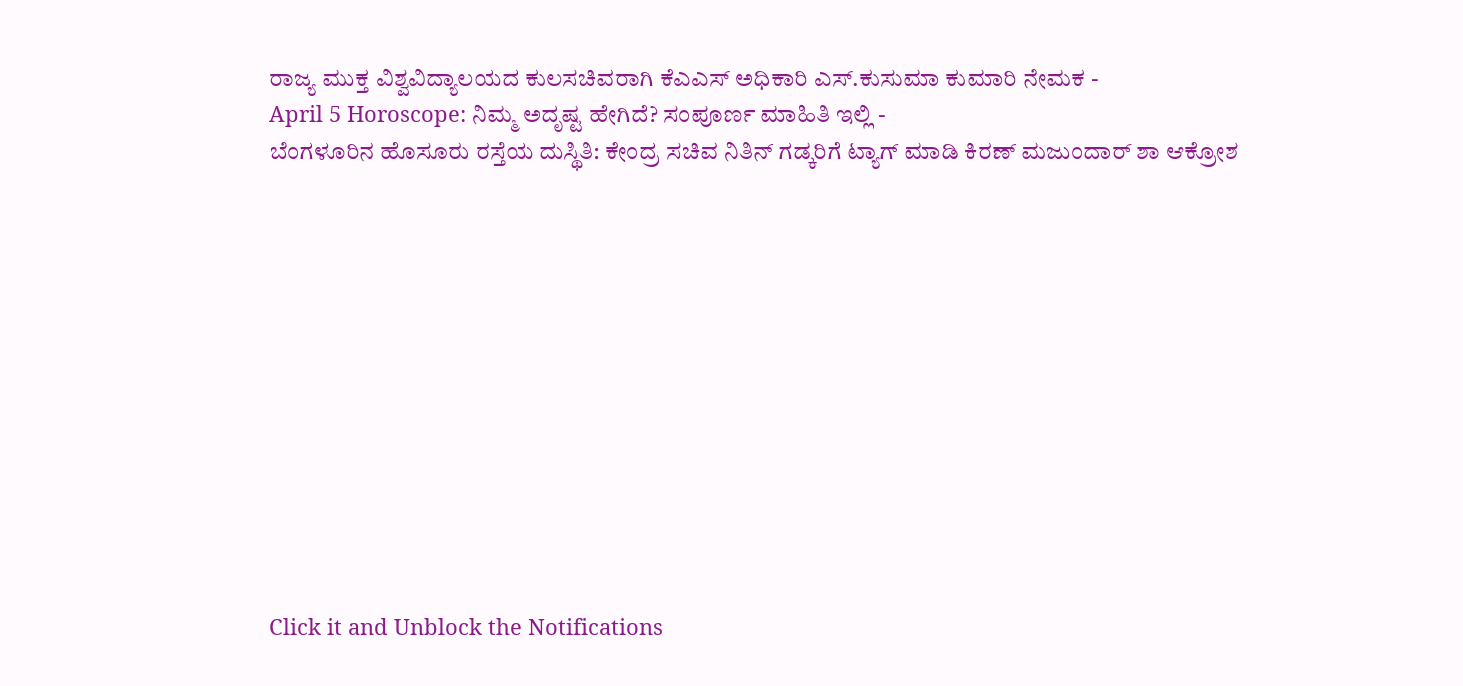ರಾಜ್ಯ ಮುಕ್ತ ವಿಶ್ವವಿದ್ಯಾಲಯದ ಕುಲಸಚಿವರಾಗಿ ಕೆಎಎಸ್ ಅಧಿಕಾರಿ ಎಸ್.ಕುಸುಮಾ ಕುಮಾರಿ ನೇಮಕ -
April 5 Horoscope: ನಿಮ್ಮ ಅದೃಷ್ಟ ಹೇಗಿದೆ? ಸಂಪೂರ್ಣ ಮಾಹಿತಿ ಇಲ್ಲಿ -
ಬೆಂಗಳೂರಿನ ಹೊಸೂರು ರಸ್ತೆಯ ದುಸ್ಥಿತಿ: ಕೇಂದ್ರ ಸಚಿವ ನಿತಿನ್ ಗಡ್ಕರಿಗೆ ಟ್ಯಾಗ್ ಮಾಡಿ ಕಿರಣ್ ಮಜುಂದಾರ್ ಶಾ ಆಕ್ರೋಶ












Click it and Unblock the Notifications